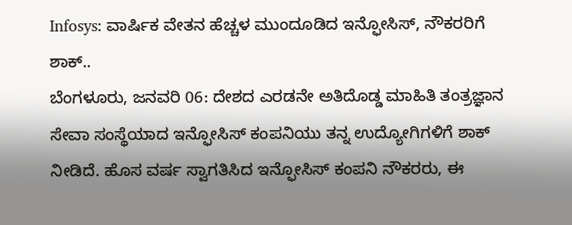Infosys: ವಾರ್ಷಿಕ ವೇತನ ಹೆಚ್ಚಳ ಮುಂದೂಡಿದ ಇನ್ಫೋಸಿಸ್, ನೌಕರರಿಗೆ ಶಾಕ್..
ಬೆಂಗಳೂರು, ಜನವರಿ 06: ದೇಶದ ಎರಡನೇ ಅತಿದೊಡ್ಡ ಮಾಹಿತಿ ತಂತ್ರಜ್ಞಾನ ಸೇವಾ ಸಂಸ್ಥೆಯಾದ ಇನ್ಫೋಸಿಸ್ ಕಂಪನಿಯು ತನ್ನ ಉದ್ಯೋಗಿಗಳಿಗೆ ಶಾಕ್ ನೀಡಿದೆ. ಹೊಸ ವರ್ಷ ಸ್ವಾಗತಿಸಿದ ಇನ್ಫೋಸಿಸ್ ಕಂಪನಿ ನೌಕರರು, ಈ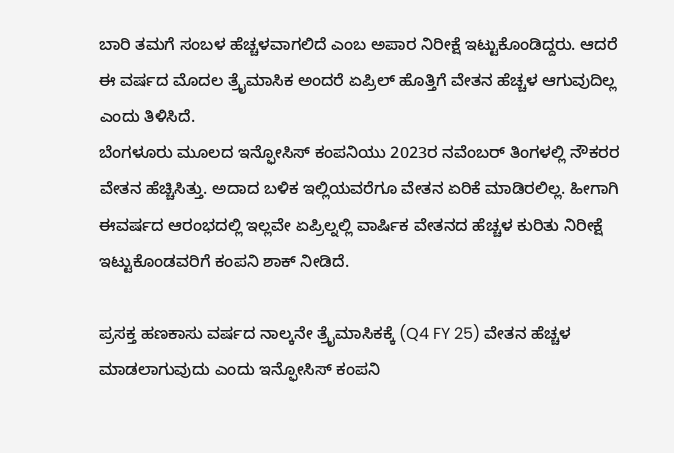ಬಾರಿ ತಮಗೆ ಸಂಬಳ ಹೆಚ್ಚಳವಾಗಲಿದೆ ಎಂಬ ಅಪಾರ ನಿರೀಕ್ಷೆ ಇಟ್ಟುಕೊಂಡಿದ್ದರು. ಆದರೆ ಈ ವರ್ಷದ ಮೊದಲ ತ್ರೈಮಾಸಿಕ ಅಂದರೆ ಏಪ್ರಿಲ್ ಹೊತ್ತಿಗೆ ವೇತನ ಹೆಚ್ಚಳ ಆಗುವುದಿಲ್ಲ ಎಂದು ತಿಳಿಸಿದೆ.
ಬೆಂಗಳೂರು ಮೂಲದ ಇನ್ಫೋಸಿಸ್ ಕಂಪನಿಯು 2023ರ ನವೆಂಬರ್ ತಿಂಗಳಲ್ಲಿ ನೌಕರರ ವೇತನ ಹೆಚ್ಚಿಸಿತ್ತು. ಅದಾದ ಬಳಿಕ ಇಲ್ಲಿಯವರೆಗೂ ವೇತನ ಏರಿಕೆ ಮಾಡಿರಲಿಲ್ಲ. ಹೀಗಾಗಿ ಈವರ್ಷದ ಆರಂಭದಲ್ಲಿ ಇಲ್ಲವೇ ಏಪ್ರಿಲ್ನಲ್ಲಿ ವಾರ್ಷಿಕ ವೇತನದ ಹೆಚ್ಚಳ ಕುರಿತು ನಿರೀಕ್ಷೆ ಇಟ್ಟುಕೊಂಡವರಿಗೆ ಕಂಪನಿ ಶಾಕ್ ನೀಡಿದೆ.

ಪ್ರಸಕ್ತ ಹಣಕಾಸು ವರ್ಷದ ನಾಲ್ಕನೇ ತ್ರೈಮಾಸಿಕಕ್ಕೆ (Q4 FY 25) ವೇತನ ಹೆಚ್ಚಳ ಮಾಡಲಾಗುವುದು ಎಂದು ಇನ್ಫೋಸಿಸ್ ಕಂಪನಿ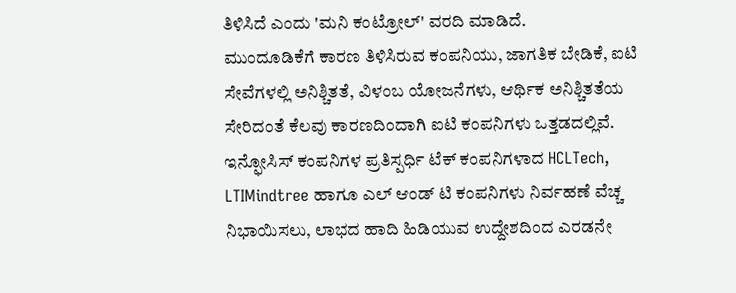ತಿಳಿಸಿದೆ ಎಂದು 'ಮನಿ ಕಂಟ್ರೋಲ್' ವರದಿ ಮಾಡಿದೆ.
ಮುಂದೂಡಿಕೆಗೆ ಕಾರಣ ತಿಳಿಸಿರುವ ಕಂಪನಿಯು, ಜಾಗತಿಕ ಬೇಡಿಕೆ, ಐಟಿ ಸೇವೆಗಳಲ್ಲಿ ಅನಿಶ್ಚಿತತೆ, ವಿಳಂಬ ಯೋಜನೆಗಳು, ಆರ್ಥಿಕ ಅನಿಶ್ಚಿತತೆಯ ಸೇರಿದಂತೆ ಕೆಲವು ಕಾರಣದಿಂದಾಗಿ ಐಟಿ ಕಂಪನಿಗಳು ಒತ್ತಡದಲ್ಲಿವೆ. ಇನ್ಫೋಸಿಸ್ ಕಂಪನಿಗಳ ಪ್ರತಿಸ್ಪರ್ಧಿ ಟೆಕ್ ಕಂಪನಿಗಳಾದ HCLTech, LTIMindtree ಹಾಗೂ ಎಲ್ ಆಂಡ್ ಟಿ ಕಂಪನಿಗಳು ನಿರ್ವಹಣೆ ವೆಚ್ಚ ನಿಭಾಯಿಸಲು, ಲಾಭದ ಹಾದಿ ಹಿಡಿಯುವ ಉದ್ದೇಶದಿಂದ ಎರಡನೇ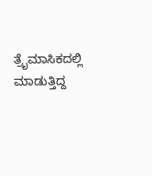ತ್ರೈಮಾಸಿಕದಲ್ಲಿ ಮಾಡುತ್ತಿದ್ದ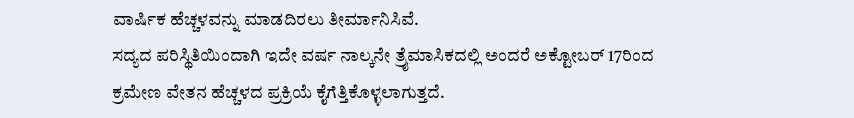ವಾರ್ಷಿಕ ಹೆಚ್ಚಳವನ್ನು ಮಾಡದಿರಲು ತೀರ್ಮಾನಿಸಿವೆ.
ಸದ್ಯದ ಪರಿಸ್ಥಿತಿಯಿಂದಾಗಿ ಇದೇ ವರ್ಷ ನಾಲ್ಕನೇ ತ್ರೈಮಾಸಿಕದಲ್ಲಿ ಅಂದರೆ ಅಕ್ಟೋಬರ್ 17ರಿಂದ ಕ್ರಮೇಣ ವೇತನ ಹೆಚ್ಚಳದ ಪ್ರಕ್ರಿಯೆ ಕೈಗೆತ್ತಿಕೊಳ್ಳಲಾಗುತ್ತದೆ.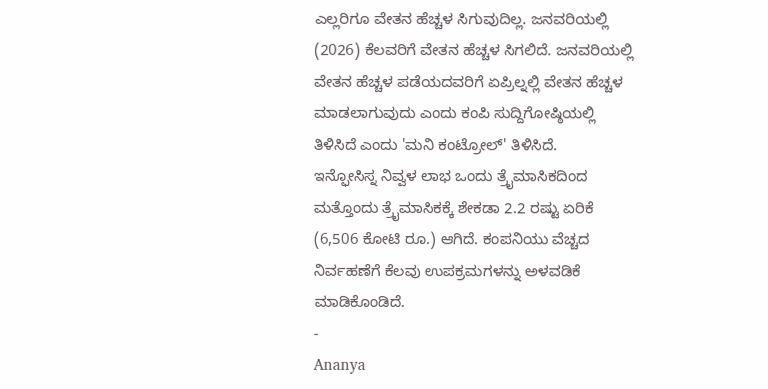ಎಲ್ಲರಿಗೂ ವೇತನ ಹೆಚ್ಚಳ ಸಿಗುವುದಿಲ್ಲ. ಜನವರಿಯಲ್ಲಿ (2026) ಕೆಲವರಿಗೆ ವೇತನ ಹೆಚ್ಚಳ ಸಿಗಲಿದೆ. ಜನವರಿಯಲ್ಲಿ ವೇತನ ಹೆಚ್ಚಳ ಪಡೆಯದವರಿಗೆ ಏಪ್ರಿಲ್ನಲ್ಲಿ ವೇತನ ಹೆಚ್ಚಳ ಮಾಡಲಾಗುವುದು ಎಂದು ಕಂಪಿ ಸುದ್ದಿಗೋಷ್ಠಿಯಲ್ಲಿ ತಿಳಿಸಿದೆ ಎಂದು 'ಮನಿ ಕಂಟ್ರೋಲ್' ತಿಳಿಸಿದೆ.
ಇನ್ಫೋಸಿಸ್ನ ನಿವ್ವಳ ಲಾಭ ಒಂದು ತ್ರೈಮಾಸಿಕದಿಂದ ಮತ್ತೊಂದು ತ್ರೈಮಾಸಿಕಕ್ಕೆ ಶೇಕಡಾ 2.2 ರಷ್ಟು ಏರಿಕೆ (6,506 ಕೋಟಿ ರೂ.) ಆಗಿದೆ. ಕಂಪನಿಯು ವೆಚ್ಚದ ನಿರ್ವಹಣೆಗೆ ಕೆಲವು ಉಪಕ್ರಮಗಳನ್ನು ಅಳವಡಿಕೆ ಮಾಡಿಕೊಂಡಿದೆ.
-
Ananya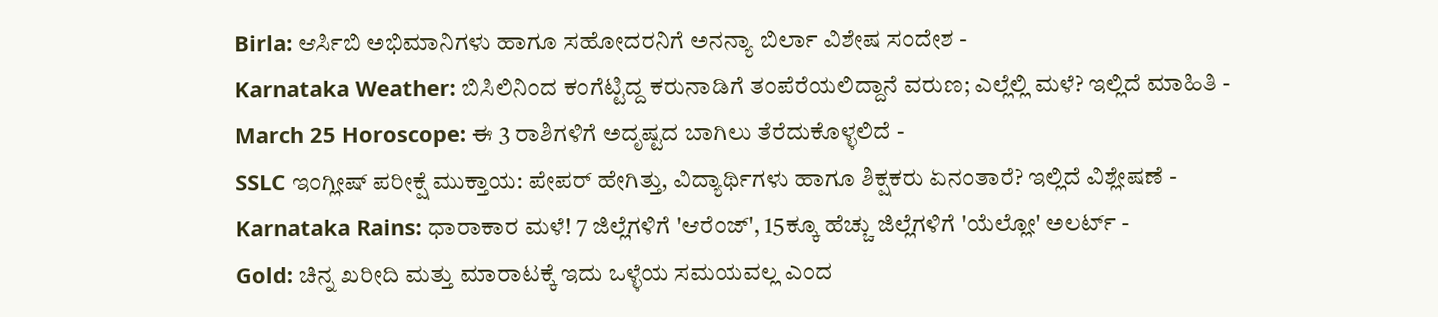Birla: ಆರ್ಸಿಬಿ ಅಭಿಮಾನಿಗಳು ಹಾಗೂ ಸಹೋದರನಿಗೆ ಅನನ್ಯಾ ಬಿರ್ಲಾ ವಿಶೇಷ ಸಂದೇಶ -
Karnataka Weather: ಬಿಸಿಲಿನಿಂದ ಕಂಗೆಟ್ಟಿದ್ದ ಕರುನಾಡಿಗೆ ತಂಪೆರೆಯಲಿದ್ದಾನೆ ವರುಣ; ಎಲ್ಲೆಲ್ಲಿ ಮಳೆ? ಇಲ್ಲಿದೆ ಮಾಹಿತಿ -
March 25 Horoscope: ಈ 3 ರಾಶಿಗಳಿಗೆ ಅದೃಷ್ಟದ ಬಾಗಿಲು ತೆರೆದುಕೊಳ್ಳಲಿದೆ -
SSLC ಇಂಗ್ಲೀಷ್ ಪರೀಕ್ಷೆ ಮುಕ್ತಾಯ: ಪೇಪರ್ ಹೇಗಿತ್ತು, ವಿದ್ಯಾರ್ಥಿಗಳು ಹಾಗೂ ಶಿಕ್ಷಕರು ಏನಂತಾರೆ? ಇಲ್ಲಿದೆ ವಿಶ್ಲೇಷಣೆ -
Karnataka Rains: ಧಾರಾಕಾರ ಮಳೆ! 7 ಜಿಲ್ಲೆಗಳಿಗೆ 'ಆರೆಂಜ್', 15ಕ್ಕೂ ಹೆಚ್ಚು ಜಿಲ್ಲೆಗಳಿಗೆ 'ಯೆಲ್ಲೋ' ಅಲರ್ಟ್ -
Gold: ಚಿನ್ನ ಖರೀದಿ ಮತ್ತು ಮಾರಾಟಕ್ಕೆ ಇದು ಒಳ್ಳೆಯ ಸಮಯವಲ್ಲ ಎಂದ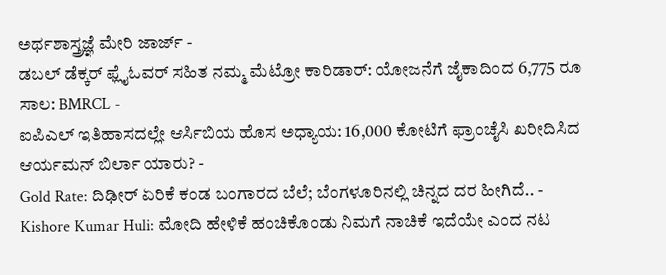ಅರ್ಥಶಾಸ್ತ್ರಜ್ಞೆ ಮೇರಿ ಜಾರ್ಜ್ -
ಡಬಲ್ ಡೆಕ್ಕರ್ ಫ್ಲೈಓವರ್ ಸಹಿತ ನಮ್ಮ ಮೆಟ್ರೋ ಕಾರಿಡಾರ್: ಯೋಜನೆಗೆ ಜೈಕಾದಿಂದ 6,775 ರೂ ಸಾಲ: BMRCL -
ಐಪಿಎಲ್ ಇತಿಹಾಸದಲ್ಲೇ ಆರ್ಸಿಬಿಯ ಹೊಸ ಅಧ್ಯಾಯ: 16,000 ಕೋಟಿಗೆ ಫ್ರಾಂಚೈಸಿ ಖರೀದಿಸಿದ ಆರ್ಯಮನ್ ಬಿರ್ಲಾ ಯಾರು? -
Gold Rate: ದಿಢೀರ್ ಏರಿಕೆ ಕಂಡ ಬಂಗಾರದ ಬೆಲೆ; ಬೆಂಗಳೂರಿನಲ್ಲಿ ಚಿನ್ನದ ದರ ಹೀಗಿದೆ.. -
Kishore Kumar Huli: ಮೋದಿ ಹೇಳಿಕೆ ಹಂಚಿಕೊಂಡು ನಿಮಗೆ ನಾಚಿಕೆ ಇದೆಯೇ ಎಂದ ನಟ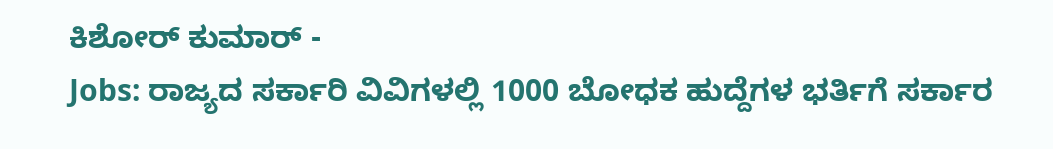ಕಿಶೋರ್ ಕುಮಾರ್ -
Jobs: ರಾಜ್ಯದ ಸರ್ಕಾರಿ ವಿವಿಗಳಲ್ಲಿ 1000 ಬೋಧಕ ಹುದ್ದೆಗಳ ಭರ್ತಿಗೆ ಸರ್ಕಾರ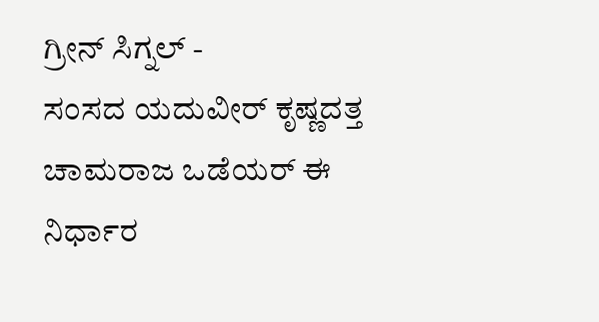ಗ್ರೀನ್ ಸಿಗ್ನಲ್ -
ಸಂಸದ ಯದುವೀರ್ ಕೃಷ್ಣದತ್ತ ಚಾಮರಾಜ ಒಡೆಯರ್ ಈ ನಿರ್ಧಾರ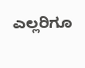ಎಲ್ಲರಿಗೂ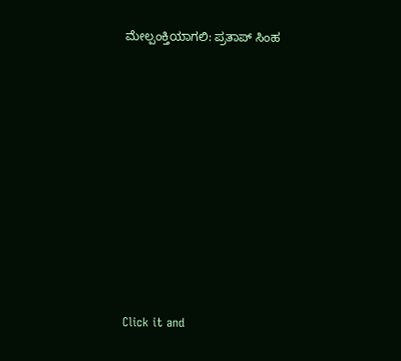ಮೇಲ್ಪಂಕ್ತಿಯಾಗಲಿ: ಪ್ರತಾಪ್ ಸಿಂಹ












Click it and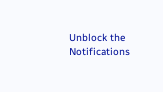Unblock the Notifications